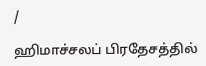/

ஹிமாச்சலப் பிரதேசத்தில்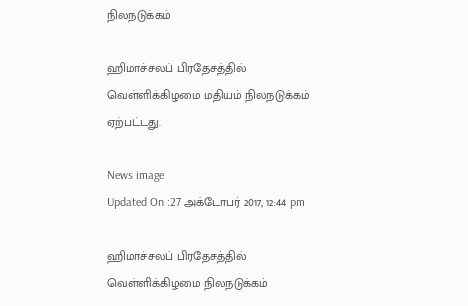நிலநடுக்கம்

ஹிமாச்சலப் பிரதேசத்தில் வெள்ளிக்கிழமை மதியம் நிலநடுக்கம் ஏற்பட்டது.

News image
Updated On :27 அக்டோபர் 2017, 12:44 pm

ஹிமாச்சலப் பிரதேசத்தில் வெள்ளிக்கிழமை நிலநடுக்கம்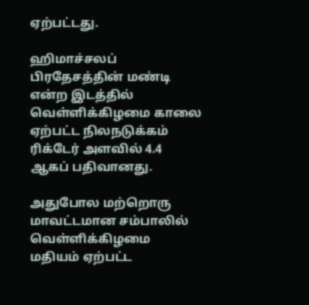ஏற்பட்டது.

ஹிமாச்சலப் பிரதேசத்தின் மண்டி என்ற இடத்தில் வெள்ளிக்கிழமை காலை ஏற்பட்ட நிலநடுக்கம் ரிக்டேர் அளவில் 4.4 ஆகப் பதிவானது.

அதுபோல மற்றொரு மாவட்டமான சம்பாலில் வெள்ளிக்கிழமை மதியம் ஏற்பட்ட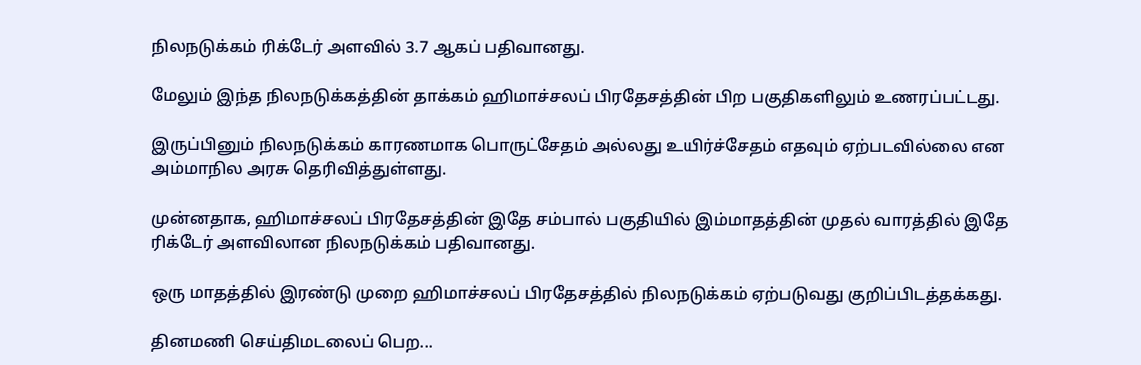நிலநடுக்கம் ரிக்டேர் அளவில் 3.7 ஆகப் பதிவானது.

மேலும் இந்த நிலநடுக்கத்தின் தாக்கம் ஹிமாச்சலப் பிரதேசத்தின் பிற பகுதிகளிலும் உணரப்பட்டது.

இருப்பினும் நிலநடுக்கம் காரணமாக பொருட்சேதம் அல்லது உயிர்ச்சேதம் எதவும் ஏற்படவில்லை என அம்மாநில அரசு தெரிவித்துள்ளது.

முன்னதாக, ஹிமாச்சலப் பிரதேசத்தின் இதே சம்பால் பகுதியில் இம்மாதத்தின் முதல் வாரத்தில் இதே ரிக்டேர் அளவிலான நிலநடுக்கம் பதிவானது.

ஒரு மாதத்தில் இரண்டு முறை ஹிமாச்சலப் பிரதேசத்தில் நிலநடுக்கம் ஏற்படுவது குறிப்பிடத்தக்கது.

தினமணி செய்திமடலைப் பெற...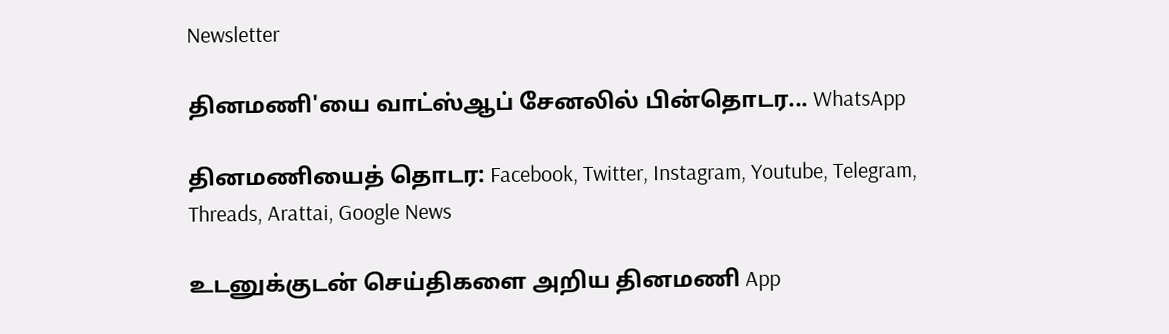Newsletter

தினமணி'யை வாட்ஸ்ஆப் சேனலில் பின்தொடர... WhatsApp

தினமணியைத் தொடர: Facebook, Twitter, Instagram, Youtube, Telegram, Threads, Arattai, Google News

உடனுக்குடன் செய்திகளை அறிய தினமணி App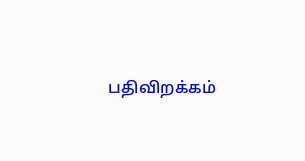பதிவிறக்கம்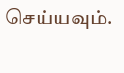செய்யவும்.